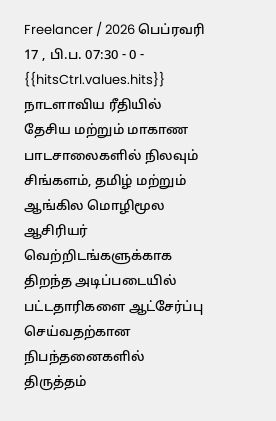Freelancer / 2026 பெப்ரவரி 17 , பி.ப. 07:30 - 0 - {{hitsCtrl.values.hits}}
நாடளாவிய ரீதியில் தேசிய மற்றும் மாகாண பாடசாலைகளில் நிலவும் சிங்களம், தமிழ் மற்றும் ஆங்கில மொழிமூல ஆசிரியர் வெற்றிடங்களுக்காக திறந்த அடிப்படையில் பட்டதாரிகளை ஆட்சேர்ப்பு செய்வதற்கான நிபந்தனைகளில் திருத்தம்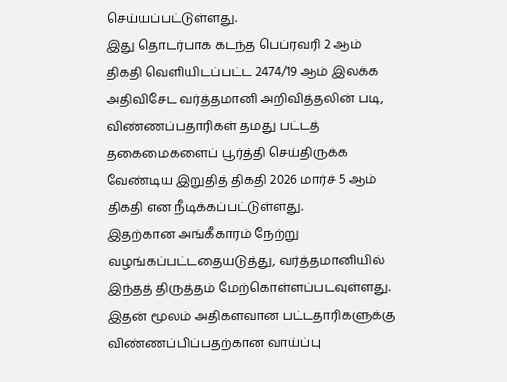செய்யப்பட்டுள்ளது.
இது தொடர்பாக கடந்த பெப்ரவரி 2 ஆம் திகதி வெளியிடப்பட்ட 2474/19 ஆம் இலக்க அதிவிசேட வர்த்தமானி அறிவித்தலின் படி, விண்ணப்பதாரிகள் தமது பட்டத் தகைமைகளைப் பூர்த்தி செய்திருக்க வேண்டிய இறுதித் திகதி 2026 மார்ச் 5 ஆம் திகதி என நீடிக்கப்பட்டுள்ளது.
இதற்கான அங்கீகாரம் நேற்று வழங்கப்பட்டதையடுத்து, வர்த்தமானியில் இந்தத் திருத்தம் மேற்கொள்ளப்படவுள்ளது.
இதன் மூலம் அதிகளவான பட்டதாரிகளுக்கு விண்ணப்பிப்பதற்கான வாய்ப்பு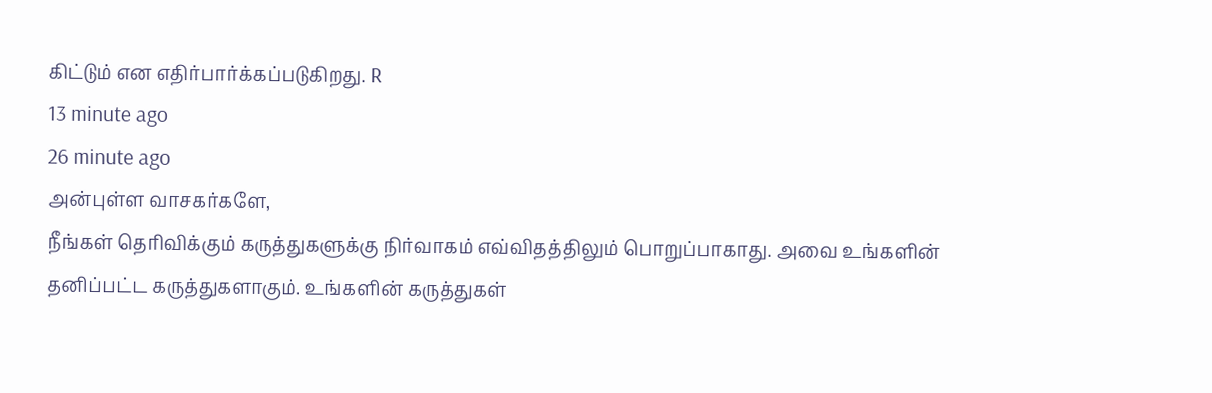கிட்டும் என எதிர்பார்க்கப்படுகிறது. R
13 minute ago
26 minute ago
அன்புள்ள வாசகர்களே,
நீங்கள் தெரிவிக்கும் கருத்துகளுக்கு நிர்வாகம் எவ்விதத்திலும் பொறுப்பாகாது. அவை உங்களின் தனிப்பட்ட கருத்துகளாகும். உங்களின் கருத்துகள்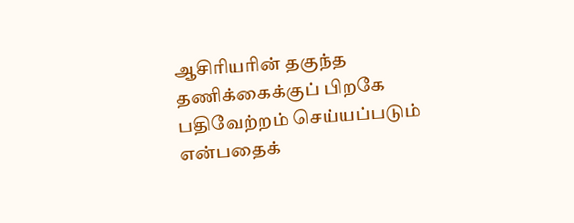ஆசிரியரின் தகுந்த தணிக்கைக்குப் பிறகே பதிவேற்றம் செய்யப்படும் என்பதைக்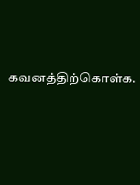கவனத்திற்கொள்க.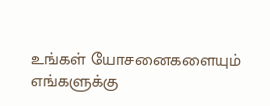உங்கள் யோசனைகளையும் எங்களுக்கு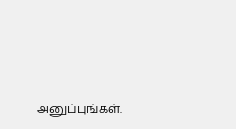அனுப்புங்கள்.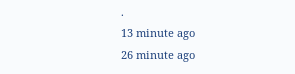.
13 minute ago
26 minute ago